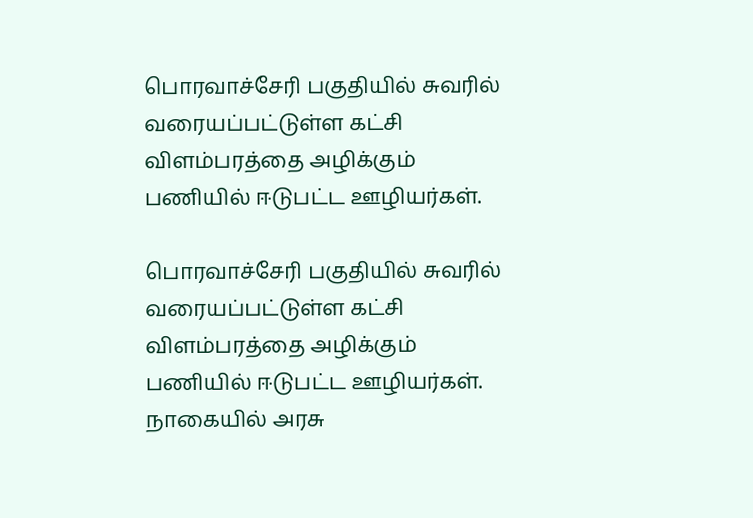பொரவாச்சேரி பகுதியில் சுவரில் வரையப்பட்டுள்ள கட்சி விளம்பரத்தை அழிக்கும் பணியில் ஈடுபட்ட ஊழியர்கள்.

பொரவாச்சேரி பகுதியில் சுவரில் வரையப்பட்டுள்ள கட்சி விளம்பரத்தை அழிக்கும் பணியில் ஈடுபட்ட ஊழியர்கள்.
நாகையில் அரசு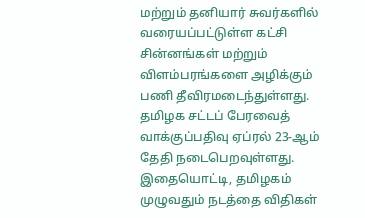மற்றும் தனியார் சுவர்களில் வரையப்பட்டுள்ள கட்சி சின்னங்கள் மற்றும் விளம்பரங்களை அழிக்கும் பணி தீவிரமடைந்துள்ளது.
தமிழக சட்டப் பேரவைத் வாக்குப்பதிவு ஏப்ரல் 23-ஆம் தேதி நடைபெறவுள்ளது. இதையொட்டி, தமிழகம் முழுவதும் நடத்தை விதிகள்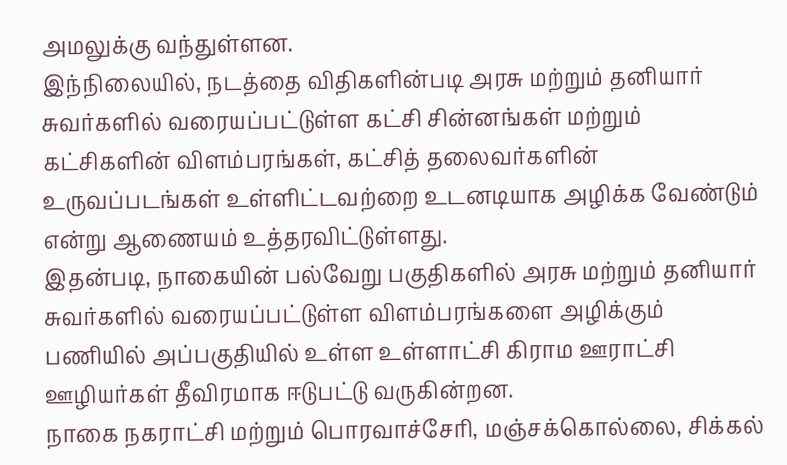அமலுக்கு வந்துள்ளன.
இந்நிலையில், நடத்தை விதிகளின்படி அரசு மற்றும் தனியார் சுவர்களில் வரையப்பட்டுள்ள கட்சி சின்னங்கள் மற்றும் கட்சிகளின் விளம்பரங்கள், கட்சித் தலைவர்களின் உருவப்படங்கள் உள்ளிட்டவற்றை உடனடியாக அழிக்க வேண்டும் என்று ஆணையம் உத்தரவிட்டுள்ளது.
இதன்படி, நாகையின் பல்வேறு பகுதிகளில் அரசு மற்றும் தனியார் சுவர்களில் வரையப்பட்டுள்ள விளம்பரங்களை அழிக்கும் பணியில் அப்பகுதியில் உள்ள உள்ளாட்சி கிராம ஊராட்சி ஊழியர்கள் தீவிரமாக ஈடுபட்டு வருகின்றன.
நாகை நகராட்சி மற்றும் பொரவாச்சேரி, மஞ்சக்கொல்லை, சிக்கல்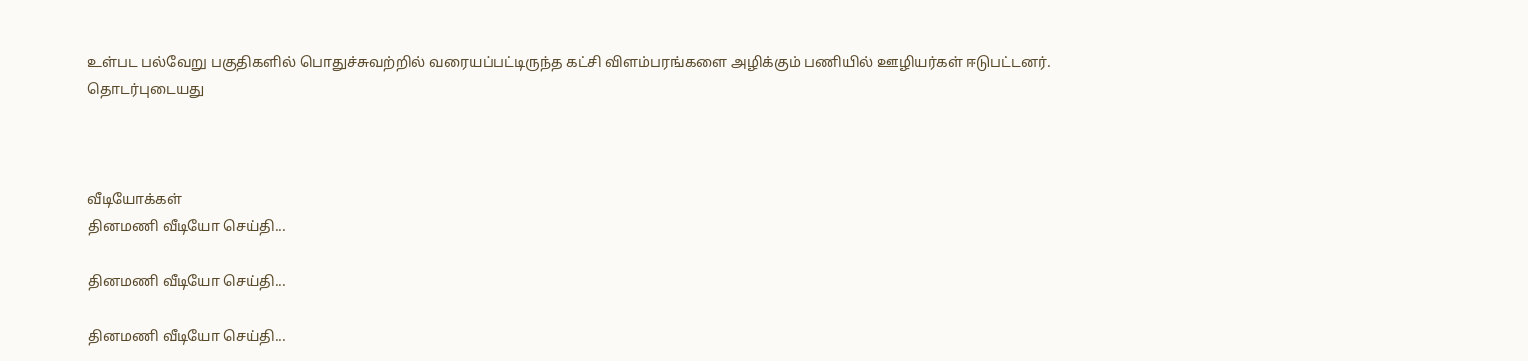உள்பட பல்வேறு பகுதிகளில் பொதுச்சுவற்றில் வரையப்பட்டிருந்த கட்சி விளம்பரங்களை அழிக்கும் பணியில் ஊழியர்கள் ஈடுபட்டனர்.
தொடர்புடையது



வீடியோக்கள்
தினமணி வீடியோ செய்தி...

தினமணி வீடியோ செய்தி...

தினமணி வீடியோ செய்தி...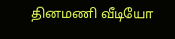தினமணி வீடியோ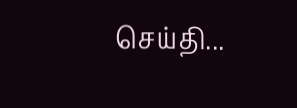செய்தி...